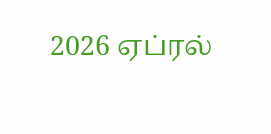2026 ஏப்ரல்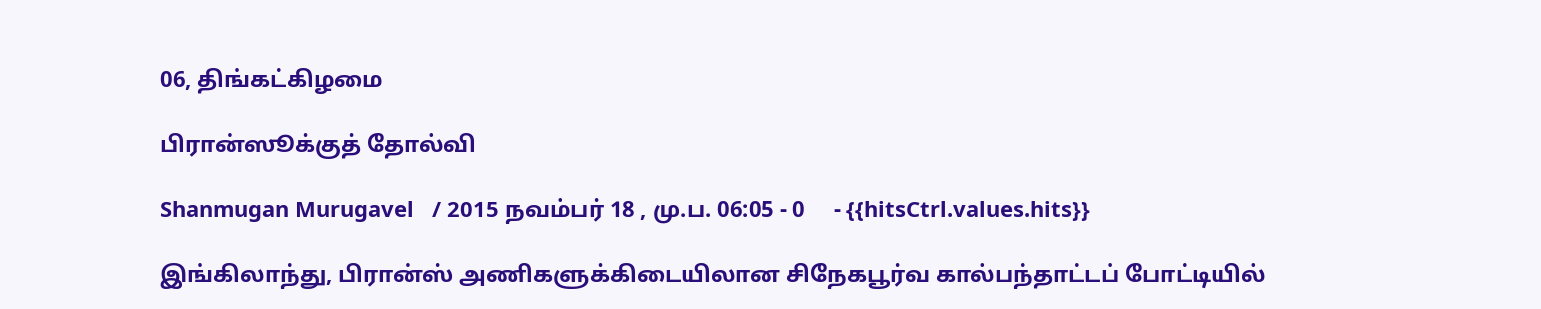06, திங்கட்கிழமை

பிரான்ஸூக்குத் தோல்வி

Shanmugan Murugavel   / 2015 நவம்பர் 18 , மு.ப. 06:05 - 0     - {{hitsCtrl.values.hits}}

இங்கிலாந்து, பிரான்ஸ் அணிகளுக்கிடையிலான சிநேகபூர்வ கால்பந்தாட்டப் போட்டியில்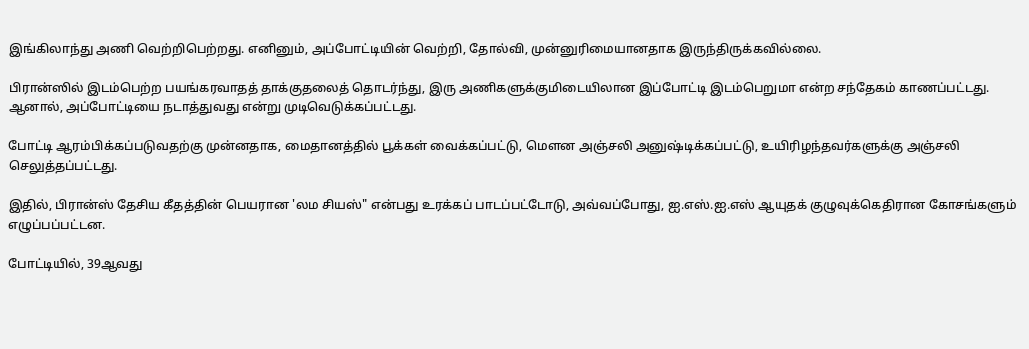இங்கிலாந்து அணி வெற்றிபெற்றது. எனினும், அப்போட்டியின் வெற்றி, தோல்வி, முன்னுரிமையானதாக இருந்திருக்கவில்லை.

பிரான்ஸில் இடம்பெற்ற பயங்கரவாதத் தாக்குதலைத் தொடர்ந்து, இரு அணிகளுக்குமிடையிலான இப்போட்டி இடம்பெறுமா என்ற சந்தேகம் காணப்பட்டது. ஆனால், அப்போட்டியை நடாத்துவது என்று முடிவெடுக்கப்பட்டது.

போட்டி ஆரம்பிக்கப்படுவதற்கு முன்னதாக, மைதானத்தில் பூக்கள் வைக்கப்பட்டு, மௌன அஞ்சலி அனுஷ்டிக்கப்பட்டு, உயிரிழந்தவர்களுக்கு அஞ்சலி செலுத்தப்பட்டது.

இதில், பிரான்ஸ் தேசிய கீதத்தின் பெயரான 'லம சியஸ்" என்பது உரக்கப் பாடப்பட்டோடு, அவ்வப்போது, ஐ.எஸ்.ஐ.எஸ் ஆயுதக் குழுவுக்கெதிரான கோசங்களும் எழுப்பப்பட்டன.

போட்டியில், 39ஆவது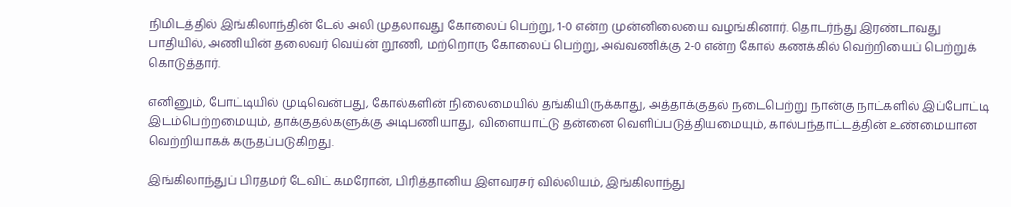நிமிடத்தில் இங்கிலாந்தின் டேல் அலி முதலாவது கோலைப் பெற்று, 1-0 என்ற முன்னிலையை வழங்கினார். தொடர்ந்து இரண்டாவது பாதியில், அணியின் தலைவர் வெய்ன் றூணி, மற்றொரு கோலைப் பெற்று, அவ்வணிக்கு 2-0 என்ற கோல் கணக்கில் வெற்றியைப் பெற்றுக் கொடுத்தார்.

எனினும், போட்டியில் முடிவென்பது, கோல்களின் நிலைமையில் தங்கியிருக்காது, அத்தாக்குதல் நடைபெற்று நான்கு நாட்களில் இப்போட்டி இடம்பெற்றமையும், தாக்குதல்களுக்கு அடிபணியாது, விளையாட்டு தன்னை வெளிப்படுத்தியமையும், கால்பந்தாட்டத்தின் உண்மையான வெற்றியாகக் கருதப்படுகிறது.

இங்கிலாந்துப் பிரதமர் டேவிட் கமரோன், பிரித்தானிய இளவரசர் வில்லியம், இங்கிலாந்து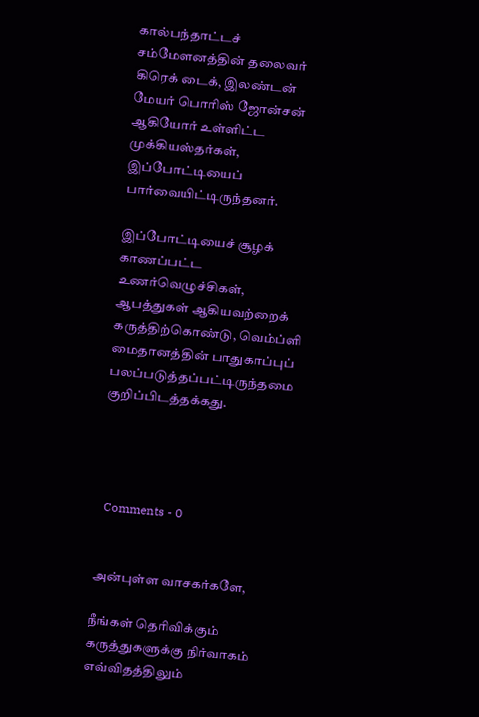கால்பந்தாட்டச் சம்மேளனத்தின் தலைவர் கிரெக் டைக், இலண்டன் மேயர் பொரிஸ் ஜோன்சன் ஆகியோர் உள்ளிட்ட முக்கியஸ்தர்கள், இப்போட்டியைப் பார்வையிட்டிருந்தனர்.

இப்போட்டியைச் சூழக் காணப்பட்ட உணர்வெழுச்சிகள், ஆபத்துகள் ஆகியவற்றைக் கருத்திற்கொண்டு, வெம்ப்ளி மைதானத்தின் பாதுகாப்புப் பலப்படுத்தப்பட்டிருந்தமை குறிப்பிடத்தக்கது.




  Comments - 0


அன்புள்ள வாசகர்களே,

நீங்கள் தெரிவிக்கும் கருத்துகளுக்கு நிர்வாகம் எவ்விதத்திலும்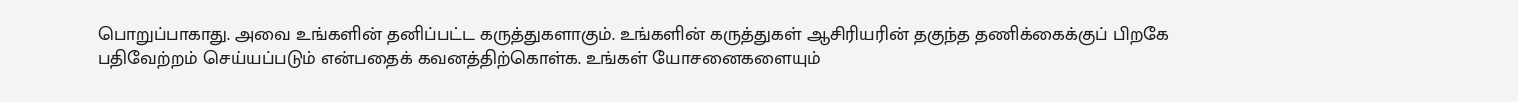பொறுப்பாகாது. அவை உங்களின் தனிப்பட்ட கருத்துகளாகும். உங்களின் கருத்துகள் ஆசிரியரின் தகுந்த தணிக்கைக்குப் பிறகே பதிவேற்றம் செய்யப்படும் என்பதைக் கவனத்திற்கொள்க. உங்கள் யோசனைகளையும்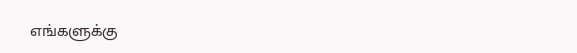எங்களுக்கு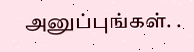அனுப்புங்கள். .